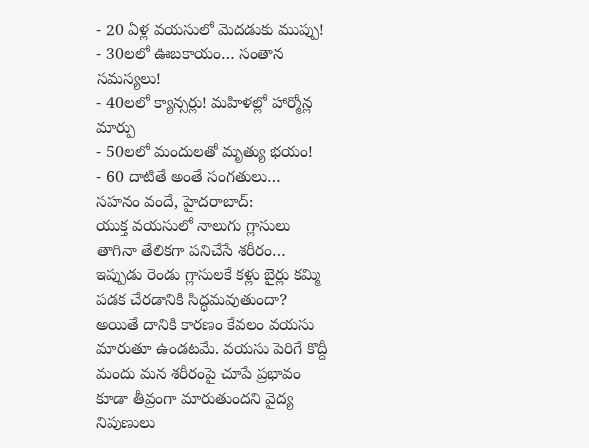- 20 ఏళ్ల వయసులో మెదడుకు ముప్పు!
- 30లలో ఊబకాయం… సంతాన సమస్యలు!
- 40లలో క్యాన్సర్లు! మహిళల్లో హార్మోన్ల మార్పు
- 50లలో మందులతో మృత్యు భయం!
- 60 దాటితే అంతే సంగతులు…
సహనం వందే, హైదరాబాద్:
యుక్త వయసులో నాలుగు గ్లాసులు తాగినా తేలికగా పనిచేసే శరీరం… ఇప్పుడు రెండు గ్లాసులకే కళ్లు బైర్లు కమ్మి పడక చేరడానికి సిద్ధమవుతుందా? అయితే దానికి కారణం కేవలం వయసు మారుతూ ఉండటమే. వయసు పెరిగే కొద్దీ మందు మన శరీరంపై చూపే ప్రభావం కూడా తీవ్రంగా మారుతుందని వైద్య నిపుణులు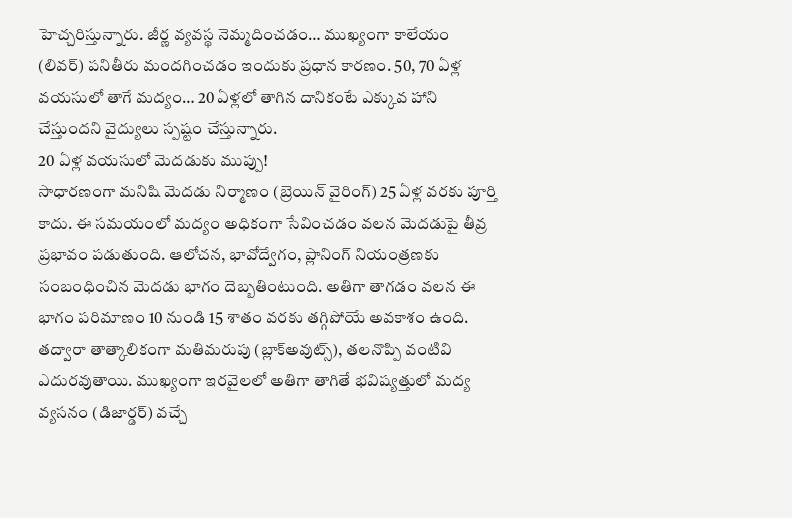హెచ్చరిస్తున్నారు. జీర్ణ వ్యవస్థ నెమ్మదించడం… ముఖ్యంగా కాలేయం (లివర్) పనితీరు మందగించడం ఇందుకు ప్రధాన కారణం. 50, 70 ఏళ్ల వయసులో తాగే మద్యం… 20 ఏళ్లలో తాగిన దానికంటే ఎక్కువ హాని చేస్తుందని వైద్యులు స్పష్టం చేస్తున్నారు.
20 ఏళ్ల వయసులో మెదడుకు ముప్పు!
సాధారణంగా మనిషి మెదడు నిర్మాణం (బ్రెయిన్ వైరింగ్) 25 ఏళ్ల వరకు పూర్తి కాదు. ఈ సమయంలో మద్యం అధికంగా సేవించడం వలన మెదడుపై తీవ్ర ప్రభావం పడుతుంది. ఆలోచన, భావోద్వేగం, ప్లానింగ్ నియంత్రణకు సంబంధించిన మెదడు భాగం దెబ్బతింటుంది. అతిగా తాగడం వలన ఈ భాగం పరిమాణం 10 నుండి 15 శాతం వరకు తగ్గిపోయే అవకాశం ఉంది. తద్వారా తాత్కాలికంగా మతిమరుపు (బ్లాక్అవుట్స్), తలనొప్పి వంటివి ఎదురవుతాయి. ముఖ్యంగా ఇరవైలలో అతిగా తాగితే భవిష్యత్తులో మద్య వ్యసనం (డిజార్డర్) వచ్చే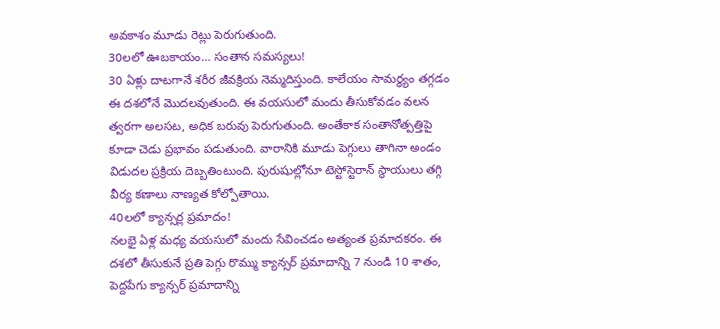అవకాశం మూడు రెట్లు పెరుగుతుంది.
30లలో ఊబకాయం… సంతాన సమస్యలు!
30 ఏళ్లు దాటగానే శరీర జీవక్రియ నెమ్మదిస్తుంది. కాలేయం సామర్థ్యం తగ్గడం ఈ దశలోనే మొదలవుతుంది. ఈ వయసులో మందు తీసుకోవడం వలన త్వరగా అలసట, అధిక బరువు పెరుగుతుంది. అంతేకాక సంతానోత్పత్తిపై కూడా చెడు ప్రభావం పడుతుంది. వారానికి మూడు పెగ్గులు తాగినా అండం విడుదల ప్రక్రియ దెబ్బతింటుంది. పురుషుల్లోనూ టెస్టోస్టెరాన్ స్థాయులు తగ్గి వీర్య కణాలు నాణ్యత కోల్పోతాయి.
40లలో క్యాన్సర్ల ప్రమాదం!
నలభై ఏళ్ల మధ్య వయసులో మందు సేవించడం అత్యంత ప్రమాదకరం. ఈ దశలో తీసుకునే ప్రతి పెగ్గు రొమ్ము క్యాన్సర్ ప్రమాదాన్ని 7 నుండి 10 శాతం, పెద్దపేగు క్యాన్సర్ ప్రమాదాన్ని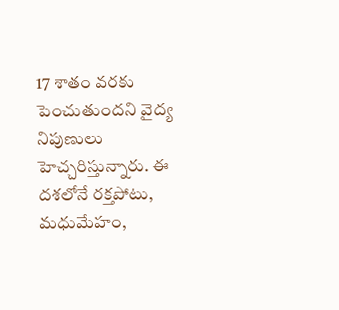17 శాతం వరకు పెంచుతుందని వైద్య నిపుణులు హెచ్చరిస్తున్నారు. ఈ దశలోనే రక్తపోటు, మధుమేహం,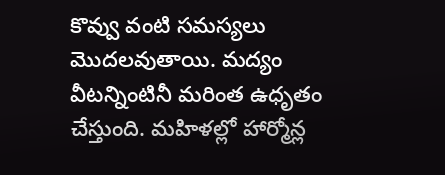కొవ్వు వంటి సమస్యలు మొదలవుతాయి. మద్యం వీటన్నింటినీ మరింత ఉధృతం చేస్తుంది. మహిళల్లో హార్మోన్ల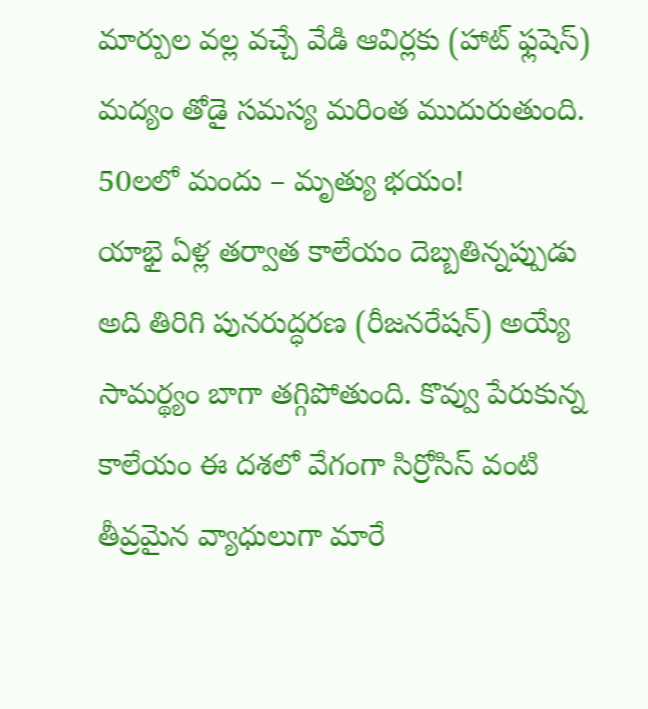మార్పుల వల్ల వచ్చే వేడి ఆవిర్లకు (హాట్ ఫ్లషెస్) మద్యం తోడై సమస్య మరింత ముదురుతుంది.
50లలో మందు – మృత్యు భయం!
యాభై ఏళ్ల తర్వాత కాలేయం దెబ్బతిన్నప్పుడు అది తిరిగి పునరుద్ధరణ (రీజనరేషన్) అయ్యే సామర్థ్యం బాగా తగ్గిపోతుంది. కొవ్వు పేరుకున్న కాలేయం ఈ దశలో వేగంగా సిర్రోసిస్ వంటి తీవ్రమైన వ్యాధులుగా మారే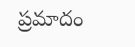ప్రమాదం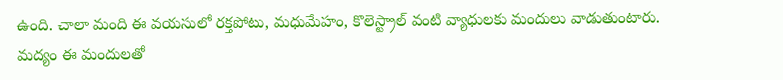ఉంది. చాలా మంది ఈ వయసులో రక్తపోటు, మధుమేహం, కొలెస్ట్రాల్ వంటి వ్యాధులకు మందులు వాడుతుంటారు. మద్యం ఈ మందులతో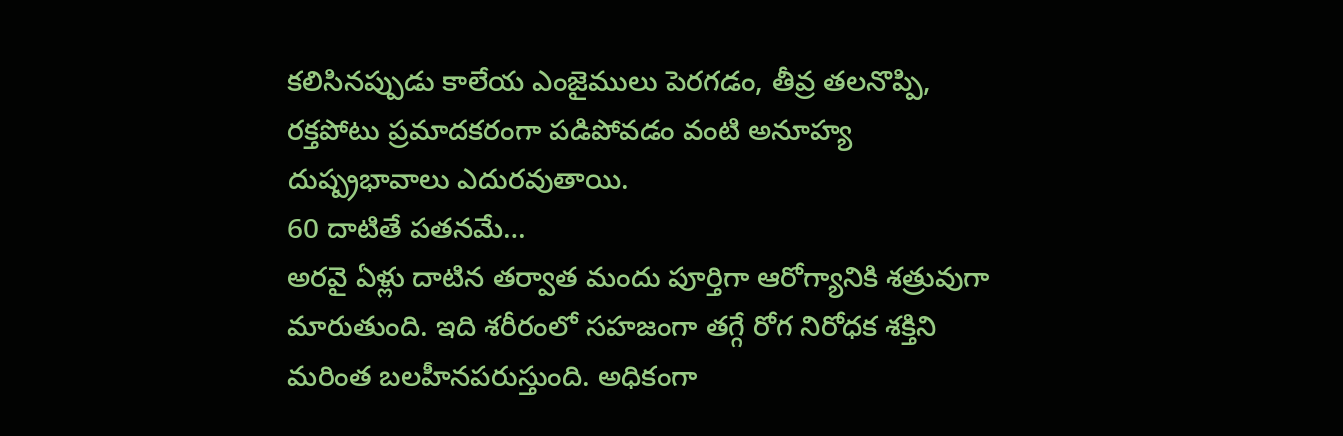కలిసినప్పుడు కాలేయ ఎంజైములు పెరగడం, తీవ్ర తలనొప్పి, రక్తపోటు ప్రమాదకరంగా పడిపోవడం వంటి అనూహ్య దుష్ప్రభావాలు ఎదురవుతాయి.
60 దాటితే పతనమే…
అరవై ఏళ్లు దాటిన తర్వాత మందు పూర్తిగా ఆరోగ్యానికి శత్రువుగా మారుతుంది. ఇది శరీరంలో సహజంగా తగ్గే రోగ నిరోధక శక్తిని మరింత బలహీనపరుస్తుంది. అధికంగా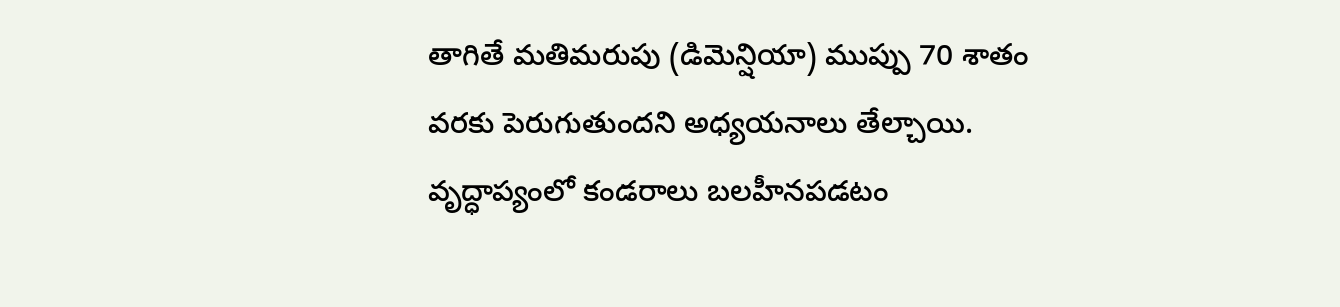తాగితే మతిమరుపు (డిమెన్షియా) ముప్పు 70 శాతం వరకు పెరుగుతుందని అధ్యయనాలు తేల్చాయి. వృద్ధాప్యంలో కండరాలు బలహీనపడటం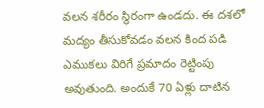వలన శరీరం స్థిరంగా ఉండదు. ఈ దశలో మద్యం తీసుకోవడం వలన కింద పడి ఎముకలు విరిగే ప్రమాదం రెట్టింపు అవుతుంది. అందుకే 70 ఏళ్లు దాటిన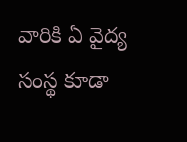వారికి ఏ వైద్య సంస్థ కూడా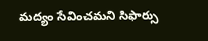మద్యం సేవించమని సిఫార్సు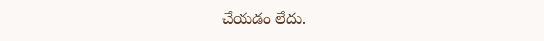చేయడం లేదు.